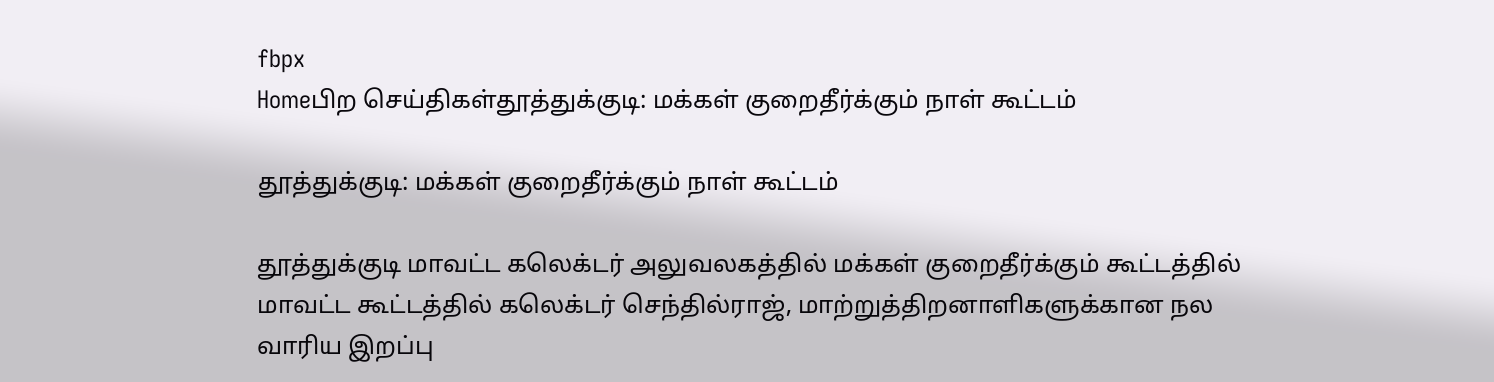fbpx
Homeபிற செய்திகள்தூத்துக்குடி: மக்கள் குறைதீர்க்கும் நாள் கூட்டம்

தூத்துக்குடி: மக்கள் குறைதீர்க்கும் நாள் கூட்டம்

தூத்துக்குடி மாவட்ட கலெக்டர் அலுவலகத்தில் மக்கள் குறைதீர்க்கும் கூட்டத்தில் மாவட்ட கூட்டத்தில் கலெக்டர் செந்தில்ராஜ், மாற்றுத்திறனாளிகளுக்கான நல வாரிய இறப்பு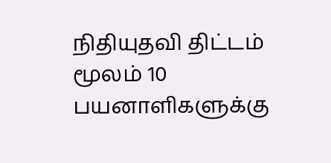நிதியுதவி திட்டம் மூலம் 10 பயனாளிகளுக்கு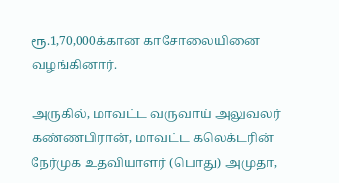ரூ.1,70,000க்கான காசோலையினை வழங்கினார்.

அருகில், மாவட்ட வருவாய் அலுவலர் கண்ணபிரான், மாவட்ட கலெக்டரின் நேர்முக உதவியாளர் (பொது) அமுதா,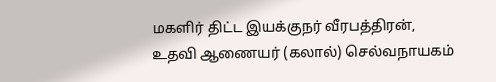மகளிர் திட்ட இயக்குநர் வீரபத்திரன், உதவி ஆணையர் (கலால்) செல்வநாயகம்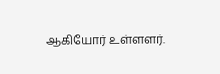ஆகியோர் உள்ளளர்.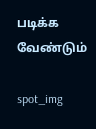படிக்க வேண்டும்

spot_img